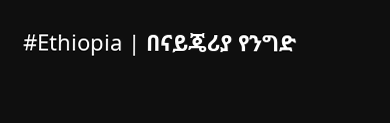#Ethiopia | በናይጄሪያ የንግድ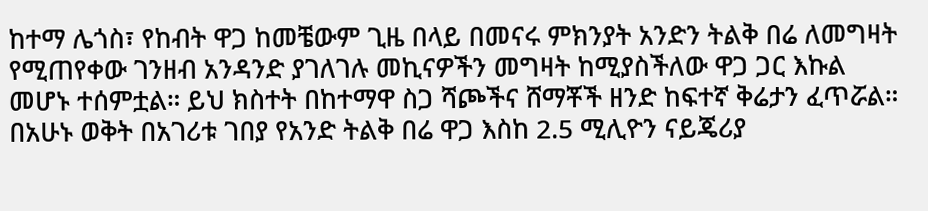ከተማ ሌጎስ፣ የከብት ዋጋ ከመቼውም ጊዜ በላይ በመናሩ ምክንያት አንድን ትልቅ በሬ ለመግዛት የሚጠየቀው ገንዘብ አንዳንድ ያገለገሉ መኪናዎችን መግዛት ከሚያስችለው ዋጋ ጋር እኩል መሆኑ ተሰምቷል። ይህ ክስተት በከተማዋ ስጋ ሻጮችና ሸማቾች ዘንድ ከፍተኛ ቅሬታን ፈጥሯል።
በአሁኑ ወቅት በአገሪቱ ገበያ የአንድ ትልቅ በሬ ዋጋ እስከ 2.5 ሚሊዮን ናይጄሪያ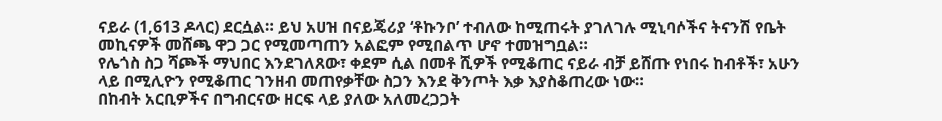ናይራ (1,613 ዶላር) ደርሷል። ይህ አሀዝ በናይጄሪያ ‘ቶኩንቦ’ ተብለው ከሚጠሩት ያገለገሉ ሚኒባሶችና ትናንሽ የቤት መኪናዎች መሸጫ ዋጋ ጋር የሚመጣጠን አልፎም የሚበልጥ ሆኖ ተመዝግቧል።
የሌጎስ ስጋ ሻጮች ማህበር እንደገለጸው፣ ቀደም ሲል በመቶ ሺዎች የሚቆጠር ናይራ ብቻ ይሸጡ የነበሩ ከብቶች፣ አሁን ላይ በሚሊዮን የሚቆጠር ገንዘብ መጠየቃቸው ስጋን እንደ ቅንጦት እቃ እያስቆጠረው ነው።
በከብት አርቢዎችና በግብርናው ዘርፍ ላይ ያለው አለመረጋጋት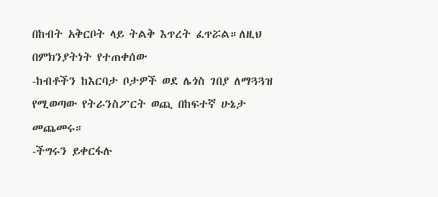በከብት አቅርቦት ላይ ትልቅ እጥረት ፈጥሯል።ለዚህ በምክንያትነት የተጠቀሰው
-ከብቶችን ከእርባታ ቦታዎች ወደ ሌጎስ ገበያ ለማጓጓዝ የሚወጣው የትራንስፖርት ወጪ በከፍተኛ ሁኔታ መጨመሩ።
-ችግሩን ይቀርፋሉ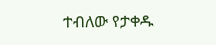ተብለው የታቀዱ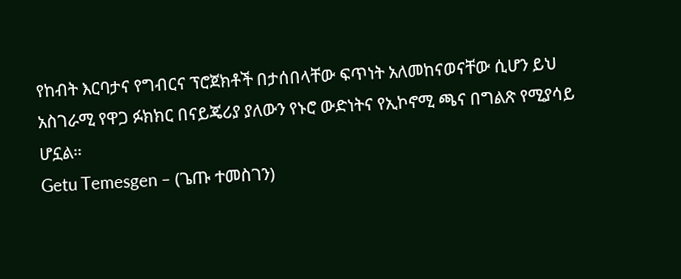የከብት እርባታና የግብርና ፕሮጀክቶች በታሰበላቸው ፍጥነት አለመከናወናቸው ሲሆን ይህ አስገራሚ የዋጋ ፉክክር በናይጄሪያ ያለውን የኑሮ ውድነትና የኢኮኖሚ ጫና በግልጽ የሚያሳይ ሆኗል።
Getu Temesgen – (ጌጡ ተመስገን)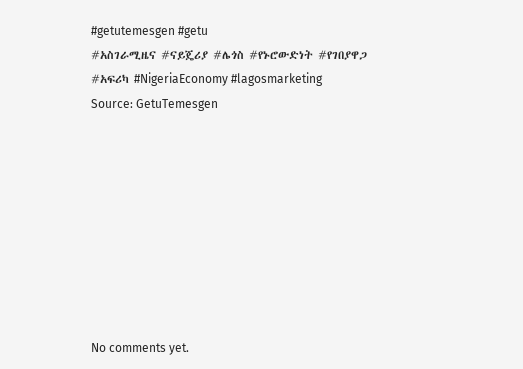#getutemesgen #getu
#አስገራሚዜና #ናይጄሪያ #ሌጎስ #የኑሮውድነት #የገበያዋጋ #አፍሪካ #NigeriaEconomy #lagosmarketing
Source: GetuTemesgen









No comments yet.